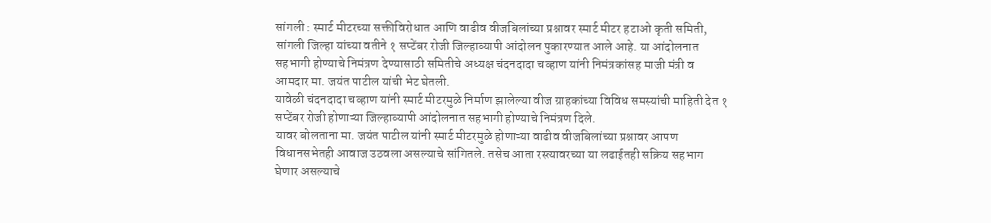सांगली : स्मार्ट मीटरच्या सक्तीविरोधात आणि वाढीव वीजबिलांच्या प्रश्नावर स्मार्ट मीटर हटाओ कृती समिती, सांगली जिल्हा यांच्या वतीने १ सप्टेंबर रोजी जिल्हाव्यापी आंदोलन पुकारण्यात आले आहे. या आंदोलनात सहभागी होण्याचे निमंत्रण देण्यासाठी समितीचे अध्यक्ष चंदनदादा चव्हाण यांनी निमंत्रकांसह माजी मंत्री व आमदार मा. जयंत पाटील यांची भेट घेतली.
यावेळी चंदनदादा चव्हाण यांनी स्मार्ट मीटरमुळे निर्माण झालेल्या वीज ग्राहकांच्या विविध समस्यांची माहिती देत १ सप्टेंबर रोजी होणाऱ्या जिल्हाव्यापी आंदोलनात सहभागी होण्याचे निमंत्रण दिले.
यावर बोलताना मा. जयंत पाटील यांनी स्मार्ट मीटरमुळे होणाऱ्या वाढीव वीजबिलांच्या प्रश्नावर आपण विधानसभेतही आवाज उठवला असल्याचे सांगितले. तसेच आता रस्त्यावरच्या या लढाईतही सक्रिय सहभाग घेणार असल्याचे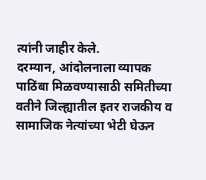त्यांनी जाहीर केले.
दरम्यान, आंदोलनाला व्यापक पाठिंबा मिळवण्यासाठी समितीच्या वतीने जिल्ह्यातील इतर राजकीय व सामाजिक नेत्यांच्या भेटी घेऊन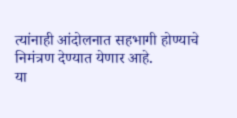त्यांनाही आंदोलनात सहभागी होण्याचे निमंत्रण देण्यात येणार आहे.
या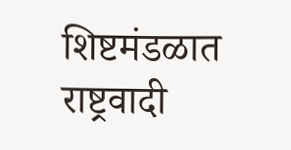शिष्टमंडळात राष्ट्रवादी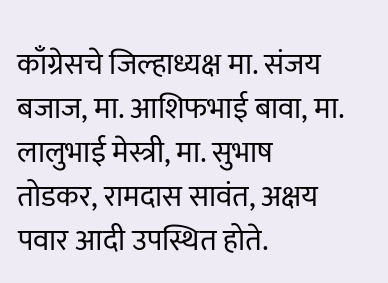काँग्रेसचे जिल्हाध्यक्ष मा. संजय बजाज, मा. आशिफभाई बावा, मा. लालुभाई मेस्त्री, मा. सुभाष तोडकर, रामदास सावंत, अक्षय पवार आदी उपस्थित होते.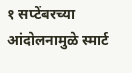१ सप्टेंबरच्या आंदोलनामुळे स्मार्ट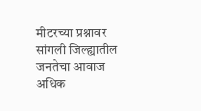मीटरच्या प्रश्नावर सांगली जिल्ह्यातील जनतेचा आवाज अधिक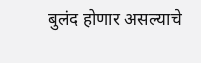बुलंद होणार असल्याचे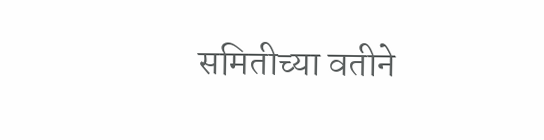समितीच्या वतीने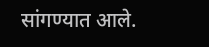सांगण्यात आले.